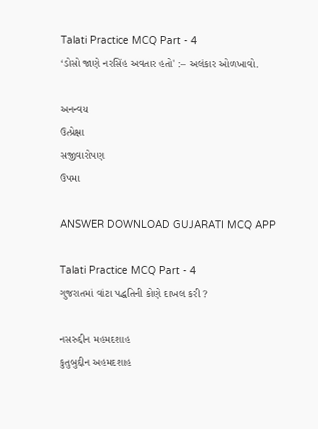Talati Practice MCQ Part - 4
‘ડોસો જાણે નરસિંહ અવતાર હતો' :– અલંકાર ઓળખાવો.

અનન્વય
ઉત્પ્રેક્ષા
સજીવારોપણ
ઉપમા

ANSWER DOWNLOAD GUJARATI MCQ APP

Talati Practice MCQ Part - 4
ગુજરાતમાં વાંટા પદ્ધતિની કોણે દાખલ કરી ?

નસરુદ્દીન મહમદશાહ
કુતુબુદ્દીન અહમદશાહ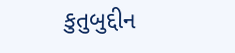કુતુબુદ્દીન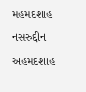મહમદશાહ
નસરુદ્દીન અહમદશાહ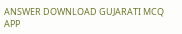ANSWER DOWNLOAD GUJARATI MCQ APP